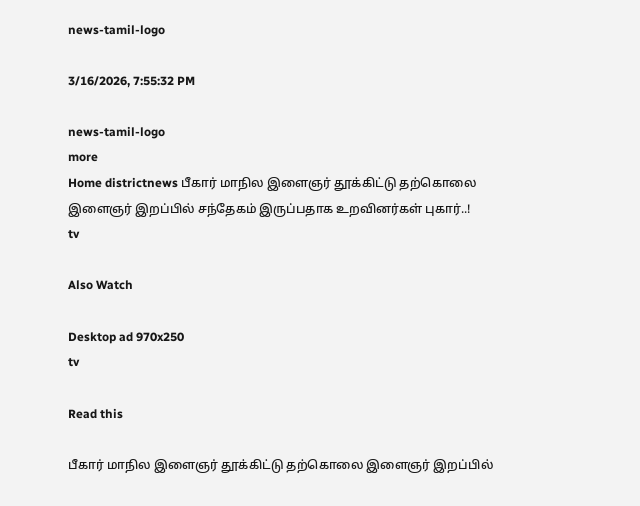news-tamil-logo

3/16/2026, 7:55:32 PM

news-tamil-logo
more
Home districtnews பீகார் மாநில இளைஞர் தூக்கிட்டு தற்கொலை இளைஞர் இறப்பில் சந்தேகம் இருப்பதாக உறவினர்கள் புகார்..!
tv

Also Watch

Desktop ad 970x250
tv

Read this

பீகார் மாநில இளைஞர் தூக்கிட்டு தற்கொலை இளைஞர் இறப்பில்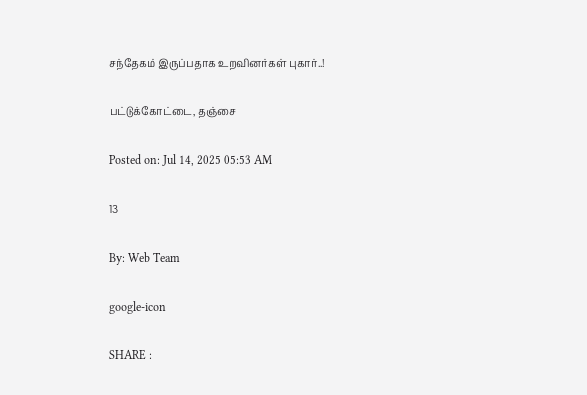சந்தேகம் இருப்பதாக உறவினர்கள் புகார்..!

பட்டுக்கோட்டை, தஞ்சை

Posted on: Jul 14, 2025 05:53 AM

13

By: Web Team

google-icon

SHARE :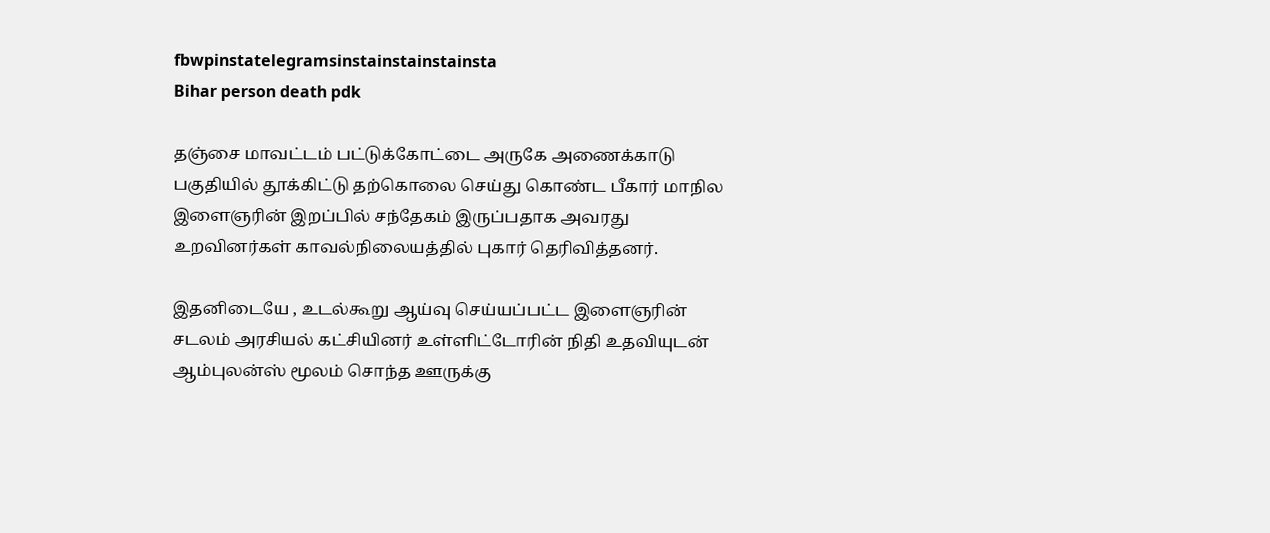fbwpinstatelegramsinstainstainstainsta
Bihar person death pdk

தஞ்சை மாவட்டம் பட்டுக்கோட்டை அருகே அணைக்காடு பகுதியில் தூக்கிட்டு தற்கொலை செய்து கொண்ட பீகார் மாநில இளைஞரின் இறப்பில் சந்தேகம் இருப்பதாக அவரது உறவினர்கள் காவல்நிலையத்தில் புகார் தெரிவித்தனர்.

இதனிடையே , உடல்கூறு ஆய்வு செய்யப்பட்ட இளைஞரின் சடலம் அரசியல் கட்சியினர் உள்ளிட்டோரின் நிதி உதவியுடன் ஆம்புலன்ஸ் மூலம் சொந்த ஊருக்கு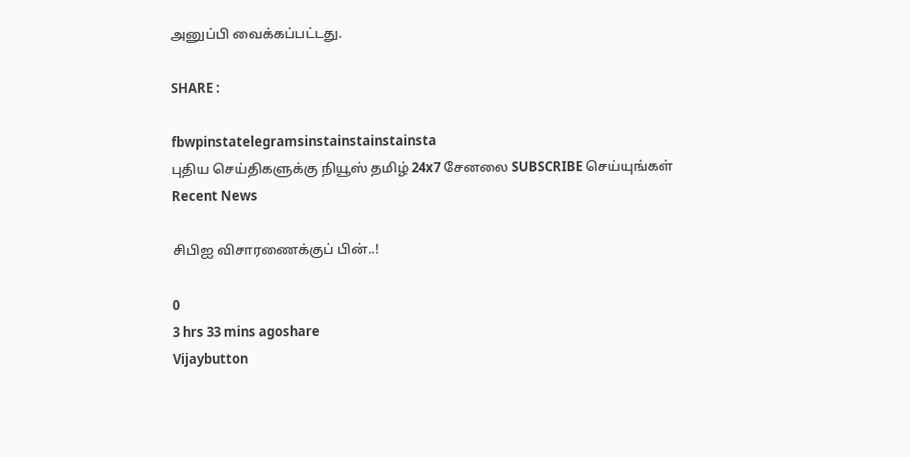அனுப்பி வைக்கப்பட்டது.

SHARE :

fbwpinstatelegramsinstainstainstainsta
புதிய செய்திகளுக்கு நியூஸ் தமிழ் 24x7 சேனலை SUBSCRIBE செய்யுங்கள்
Recent News

சிபிஐ விசாரணைக்குப் பின்..!

0
3 hrs 33 mins agoshare
Vijaybutton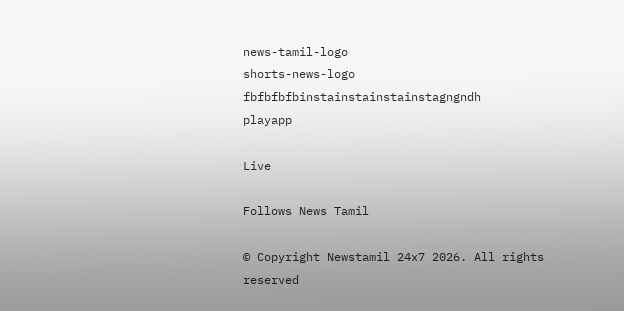news-tamil-logo
shorts-news-logo
fbfbfbfbinstainstainstainstagngndh
playapp

Live

Follows News Tamil

© Copyright Newstamil 24x7 2026. All rights reserved